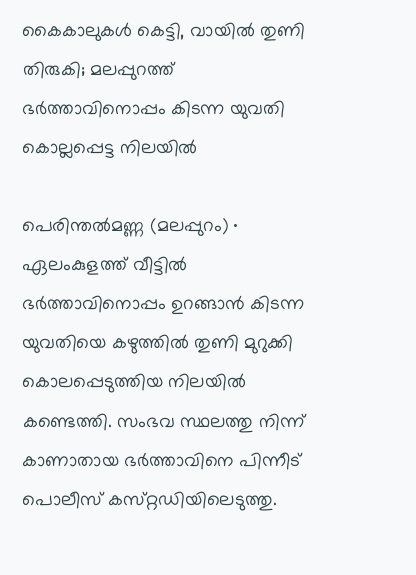കൈകാലുകൾ കെട്ടി, വായിൽ തുണി തിരുകി; മലപ്പുറത്ത് ഭർത്താവിനൊപ്പം കിടന്ന യുവതി കൊല്ലപ്പെട്ട നിലയിൽ

പെരിന്തൽമണ്ണ (മലപ്പുറം) ∙ ഏലംകുളത്ത് വീട്ടിൽ ഭർത്താവിനൊപ്പം ഉറങ്ങാൻ കിടന്ന യുവതിയെ കഴുത്തിൽ തുണി മുറുക്കി കൊലപ്പെടുത്തിയ നിലയിൽ കണ്ടെത്തി. സംഭവ സ്ഥലത്തു നിന്ന് കാണാതായ ഭർത്താവിനെ പിന്നീട് പൊലീസ് കസ്‌റ്റഡിയിലെടുത്തു.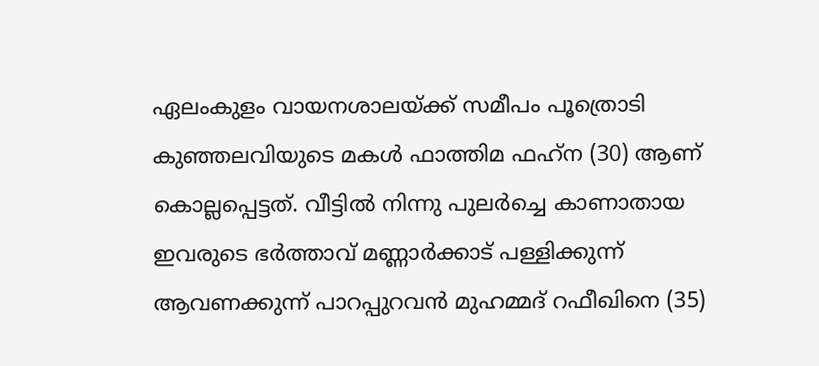ഏലംകുളം വായനശാലയ്‌ക്ക് സമീപം പൂത്രൊടി കുഞ്ഞലവിയുടെ മകൾ ഫാത്തിമ ഫഹ്‌ന (30) ആണ് കൊല്ലപ്പെട്ടത്. വീട്ടിൽ നിന്നു പുലർച്ചെ കാണാതായ ഇവരുടെ ഭർത്താവ് മണ്ണാർക്കാട് പള്ളിക്കുന്ന് ആവണക്കുന്ന് പാറപ്പുറവൻ മുഹമ്മദ് റഫീഖിനെ (35)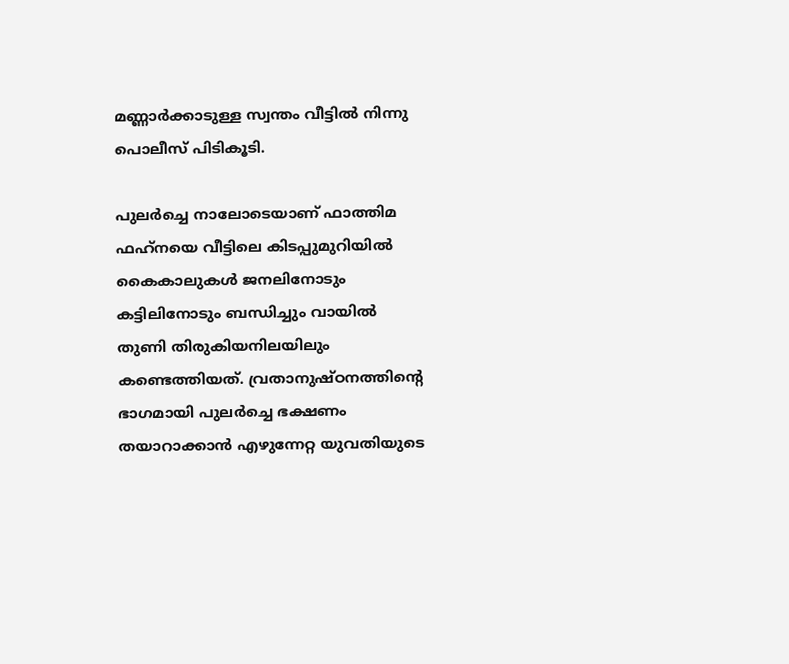മണ്ണാർക്കാടുള്ള സ്വന്തം വീട്ടിൽ നിന്നു പൊലീസ് പിടികൂടി.

പുലര്‍ച്ചെ നാലോടെയാണ്‌ ഫാത്തിമ ഫഹ്‌നയെ വീട്ടിലെ കിടപ്പുമുറിയില്‍ കൈകാലുകള്‍ ജനലിനോടും കട്ടിലിനോടും ബന്ധിച്ചും വായില്‍ തുണി തിരുകിയനിലയിലും കണ്ടെത്തിയത്‌. വ്രതാനുഷ്‌ഠനത്തിന്റെ ഭാഗമായി പുലര്‍ച്ചെ ഭക്ഷണം തയാറാക്കാന്‍ എഴുന്നേറ്റ യുവതിയുടെ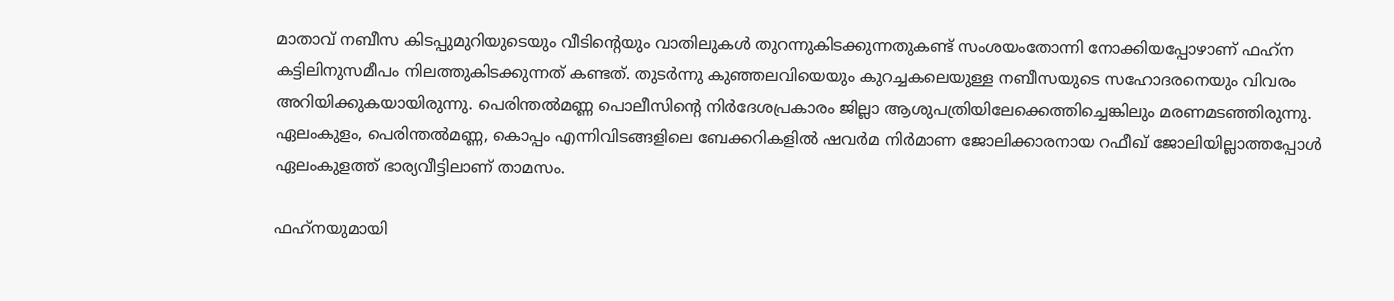മാതാവ്‌ നബീസ കിടപ്പുമുറിയുടെയും വീടിന്റെയും വാതിലുകള്‍ തുറന്നുകിടക്കുന്നതുകണ്ട്‌ സംശയംതോന്നി നോക്കിയപ്പോഴാണ്‌ ഫഹ്‌ന കട്ടിലിനുസമീപം നിലത്തുകിടക്കുന്നത്‌ കണ്ടത്‌. തുടര്‍ന്നു കുഞ്ഞലവിയെയും കുറച്ചകലെയുള്ള നബീസയുടെ സഹോദരനെയും വിവരം അറിയിക്കുകയായിരുന്നു. പെരിന്തല്‍മണ്ണ പൊലീസിന്റെ നിര്‍ദേശപ്രകാരം ജില്ലാ ആശുപത്രിയിലേക്കെത്തിച്ചെങ്കിലും മരണമടഞ്ഞിരുന്നു. ഏലംകുളം, പെരിന്തല്‍മണ്ണ, കൊപ്പം എന്നിവിടങ്ങളിലെ ബേക്കറികളില്‍ ഷവര്‍മ നിര്‍മാണ ജോലിക്കാരനായ റഫീഖ്‌ ജോലിയില്ലാത്തപ്പോള്‍ ഏലംകുളത്ത്‌ ഭാര്യവീട്ടിലാണ്‌ താമസം.

ഫഹ്‌നയുമായി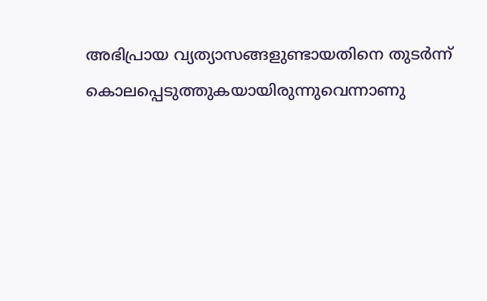അഭിപ്രായ വ്യത്യാസങ്ങളുണ്ടായതിനെ തുടര്‍ന്ന്‌ കൊലപ്പെടുത്തുകയായിരുന്നുവെന്നാണു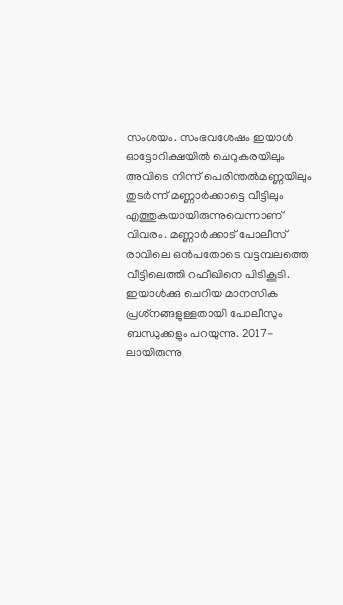സംശയം. സംഭവശേഷം ഇയാള്‍ ഓട്ടോറിക്ഷയില്‍ ചെറുകരയിലും അവിടെ നിന്ന്‌ പെരിന്തല്‍മണ്ണയിലും തുടര്‍ന്ന്‌ മണ്ണാര്‍ക്കാട്ടെ വീട്ടിലും എത്തുകയായിരുന്നുവെന്നാണ്‌ വിവരം. മണ്ണാര്‍ക്കാട്‌ പോലീസ്‌ രാവിലെ ഒന്‍പതോടെ വട്ടമ്പലത്തെ വീട്ടിലെത്തി റഫീഖിനെ പിടികൂടി. ഇയാള്‍ക്കു ചെറിയ മാനസിക പ്രശ്‌നങ്ങളുള്ളതായി പോലീസും ബന്ധുക്കളും പറയുന്നു. 2017-ലായിരുന്നു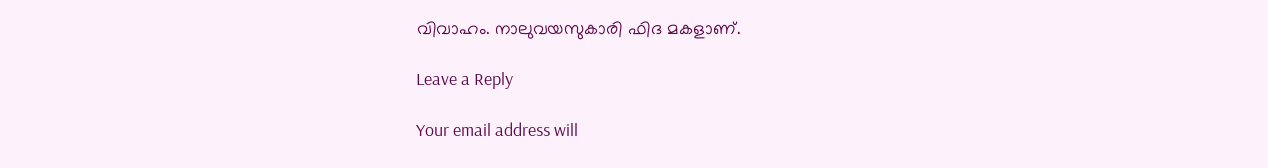വിവാഹം. നാലുവയസുകാരി ഫിദ മകളാണ്‌.

Leave a Reply

Your email address will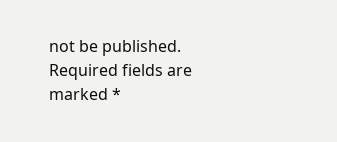not be published. Required fields are marked *